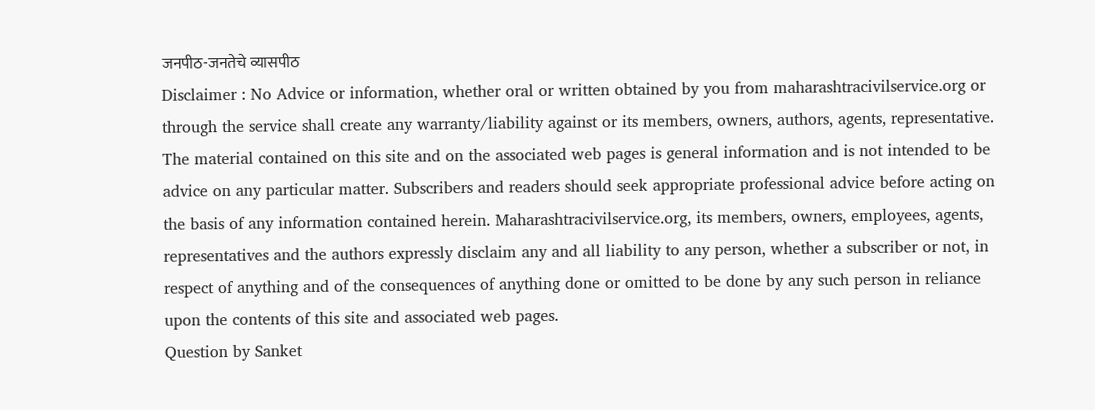जनपीठ-जनतेचे व्यासपीठ
Disclaimer : No Advice or information, whether oral or written obtained by you from maharashtracivilservice.org or through the service shall create any warranty/liability against or its members, owners, authors, agents, representative. The material contained on this site and on the associated web pages is general information and is not intended to be advice on any particular matter. Subscribers and readers should seek appropriate professional advice before acting on the basis of any information contained herein. Maharashtracivilservice.org, its members, owners, employees, agents, representatives and the authors expressly disclaim any and all liability to any person, whether a subscriber or not, in respect of anything and of the consequences of anything done or omitted to be done by any such person in reliance upon the contents of this site and associated web pages.
Question by Sanket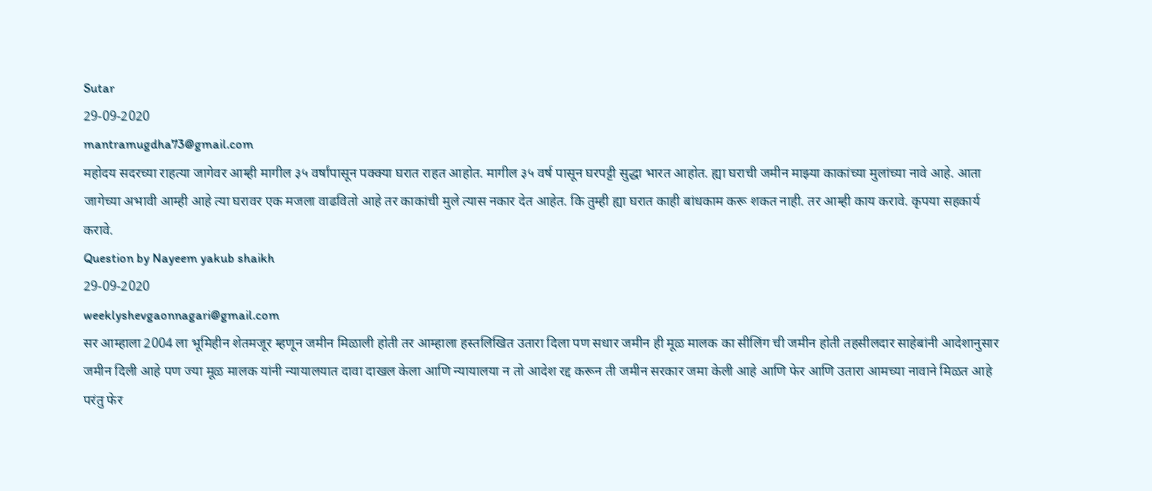Sutar
29-09-2020
mantramugdha73@gmail.com
महोदय सदरच्या राहत्या जागेवर आम्ही मागील ३५ वर्षांपासून पक्क्या घरात राहत आहोत. मागील ३५ वर्ष पासून घरपट्टी सुद्धा भारत आहोत. ह्या घराची जमीन माझ्या काकांच्या मुलांच्या नावे आहे. आता जागेच्या अभावी आम्ही आहे त्या घरावर एक मजला वाढवितो आहे तर काकांची मुले त्यास नकार देत आहेत. कि तुम्ही ह्या घरात काही बांधकाम करू शकत नाही. तर आम्ही काय करावे. कृपया सहकार्य करावे.
Question by Nayeem yakub shaikh
29-09-2020
weeklyshevgaonnagari@gmail.com
सर आम्हाला 2004 ला भूमिहीन शेतमजूर म्हणून जमीन मिळाली होती तर आम्हाला हस्तलिखित उतारा दिला पण सधार जमीन ही मूळ मालक का सीलिंग ची जमीन होती तहसीलदार साहेबांनी आदेशानुसार जमीन दिली आहे पण ज्या मूळ मालक यांनी न्यायालयात दावा दाखल केला आणि न्यायालया न तो आदेश रद्द करून ती जमीन सरकार जमा केली आहे आणि फेर आणि उतारा आमच्या नावाने मिळत आहे परंतु फेर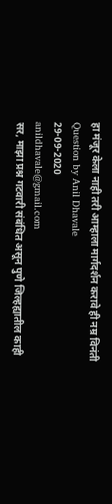हा मंजूर केला नाही तरी आम्हाला मार्गदर्शन करावे ही नम्र विनंती
Question by Anil Dhavale
29-09-2020
anildhavale@gmail.com
सर, माझा प्रश्न गटवारी संबंधित असून पुणे जिल्हह्यातील काही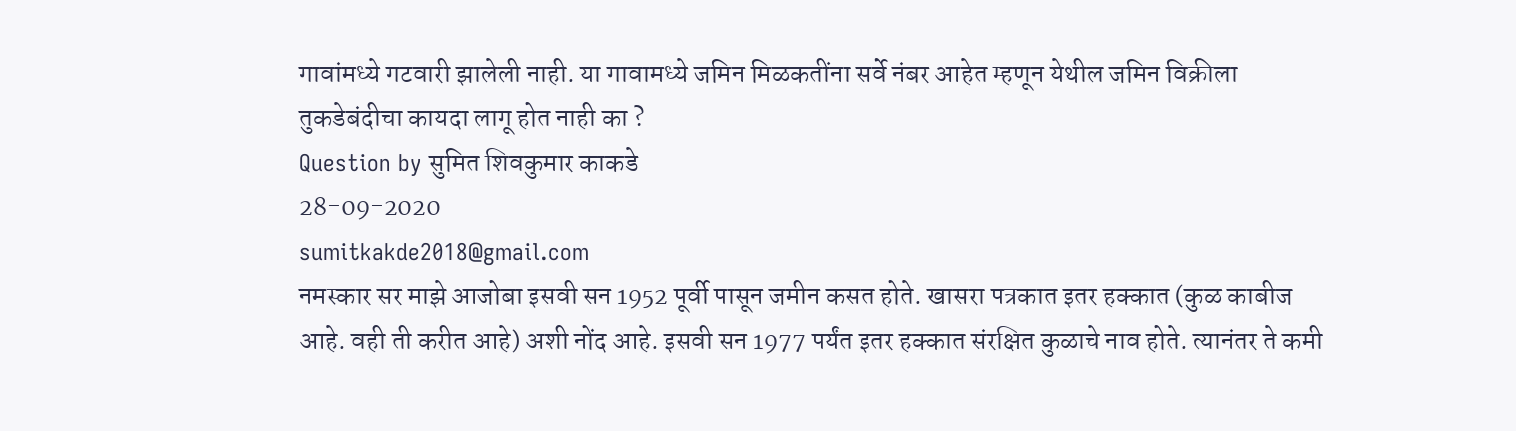गावांमध्ये गटवारी झालेली नाही. या गावामध्ये जमिन मिळकतींना सर्वे नंबर आहेत म्हणून येथील जमिन विक्रीला तुकडेबंदीचा कायदा लागू होत नाही का ?
Question by सुमित शिवकुमार काकडे
28-09-2020
sumitkakde2018@gmail.com
नमस्कार सर माझे आजोबा इसवी सन 1952 पूर्वी पासून जमीन कसत होते. खासरा पत्रकात इतर हक्कात (कुळ काबीज आहे. वही ती करीत आहे) अशी नोंद आहे. इसवी सन 1977 पर्यंत इतर हक्कात संरक्षित कुळाचे नाव होते. त्यानंतर ते कमी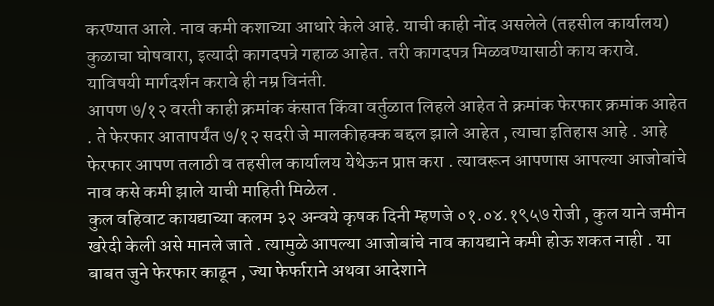करण्यात आले. नाव कमी कशाच्या आधारे केले आहे. याची काही नोंद असलेले (तहसील कार्यालय) कुळाचा घोषवारा, इत्यादी कागदपत्रे गहाळ आहेत. तरी कागदपत्र मिळवण्यासाठी काय करावे. याविषयी मार्गदर्शन करावे ही नम्र विनंती.
आपण ७/१२ वरती काही क्रमांक कंसात किंवा वर्तुळात लिहले आहेत ते क्रमांक फेरफार क्रमांक आहेत . ते फेरफार आतापर्यंत ७/१२ सदरी जे मालकीहक्क बद्दल झाले आहेत , त्याचा इतिहास आहे . आहे फेरफार आपण तलाठी व तहसील कार्यालय येथेऊन प्राप्त करा . त्यावरून आपणास आपल्या आजोबांचे नाव कसे कमी झाले याची माहिती मिळेल .
कुल वहिवाट कायद्याच्या कलम ३२ अन्वये कृषक दिनी म्हणजे ०१.०४.१९५७ रोजी , कुल याने जमीन खरेदी केली असे मानले जाते . त्यामुळे आपल्या आजोबांचे नाव कायद्याने कमी होऊ शकत नाही . या बाबत जुने फेरफार काढून , ज्या फेर्फाराने अथवा आदेशाने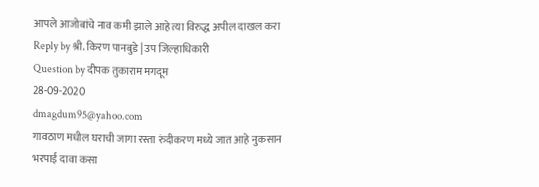आपले आजोबांचे नाव कमी झाले आहे त्या विरुद्ध अपील दाखल करा
Reply by श्री. किरण पानबुडे | उप जिल्हाधिकारी
Question by दीपक तुकाराम मगदूम
28-09-2020
dmagdum95@yahoo.com
गावठाण मधील घराची जागा रस्ता रुंदीकरण मध्ये जात आहे नुकसान भरपाई दावा कसा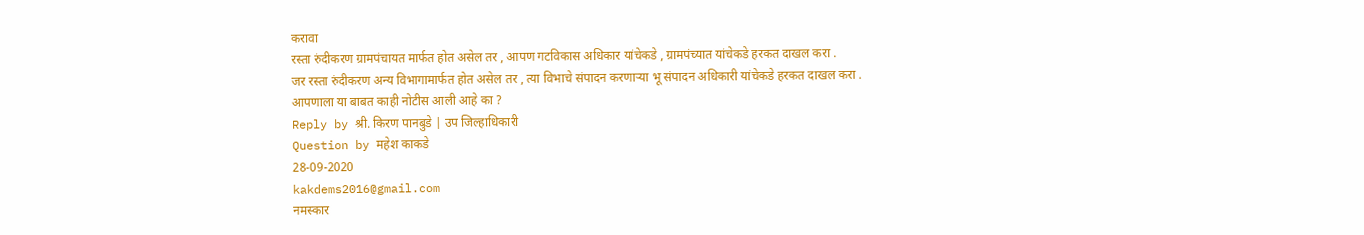करावा
रस्ता रुंदीकरण ग्रामपंचायत मार्फत होत असेल तर , आपण गटविकास अधिकार यांचेकडे , ग्रामपंच्यात यांचेकडे हरकत दाखल करा .
जर रस्ता रुंदीकरण अन्य विभागामार्फत होत असेल तर , त्या विभाचे संपादन करणाऱ्या भू संपादन अधिकारी यांचेकडे हरकत दाखल करा .
आपणाला या बाबत काही नोटीस आली आहे का ?
Reply by श्री. किरण पानबुडे | उप जिल्हाधिकारी
Question by महेश काकडे
28-09-2020
kakdems2016@gmail.com
नमस्कार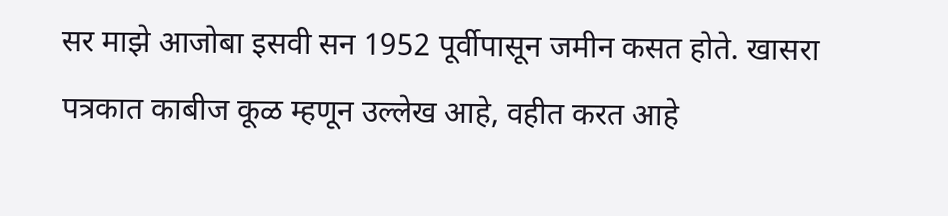सर माझे आजोबा इसवी सन 1952 पूर्वीपासून जमीन कसत होते. खासरा पत्रकात काबीज कूळ म्हणून उल्लेख आहे, वहीत करत आहे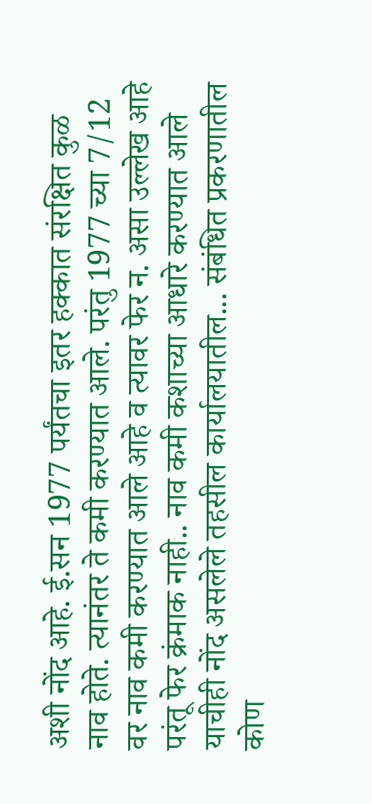अशी नोंद आहे. ई.सन 1977 पर्यंतचा इतर हक्कात संरक्षित कुळ नाव होते. त्यानंतर ते कमी करण्यात आले. परंतु 1977 च्या 7/12 वर नाव कमी करण्यात आले आहे व त्यावर फेर न. असा उल्लेख आहे परंतू फेर क्रंमाक नाही.. नाव कमी कशाच्या आधारे करण्यात आले याचीही नोंद असलेले तहसील कार्यालयातील... संबंधित प्रकरणातील कोण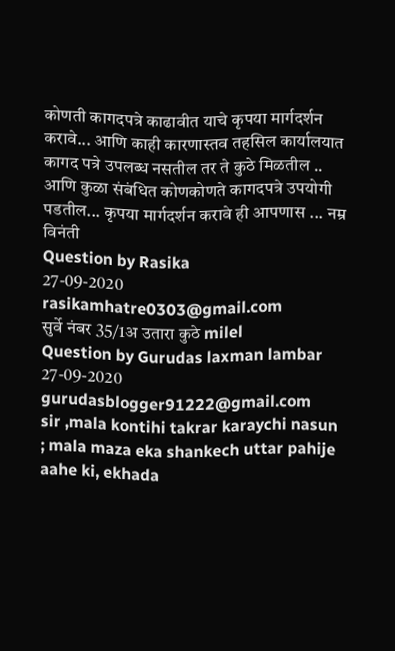कोणती कागदपत्रे काढावीत याचे कृपया मार्गदर्शन करावे... आणि काही कारणास्तव तहसिल कार्यालयात कागद पत्रे उपलब्ध नसतील तर ते कुठे मिळतील .. आणि कुळा संबंधित कोणकोणते कागदपत्रे उपयोगी पडतील... कृपया मार्गदर्शन करावे ही आपणास ... नम्र विनंती
Question by Rasika
27-09-2020
rasikamhatre0303@gmail.com
सुर्वे नंबर 35/1अ उतारा कुठे milel
Question by Gurudas laxman lambar
27-09-2020
gurudasblogger91222@gmail.com
sir ,mala kontihi takrar karaychi nasun ; mala maza eka shankech uttar pahije aahe ki, ekhada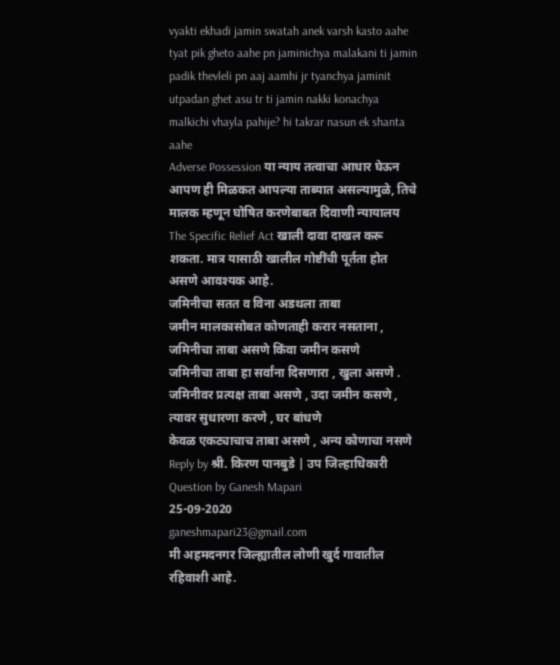vyakti ekhadi jamin swatah anek varsh kasto aahe tyat pik gheto aahe pn jaminichya malakani ti jamin padik thevleli pn aaj aamhi jr tyanchya jaminit utpadan ghet asu tr ti jamin nakki konachya malkichi vhayla pahije? hi takrar nasun ek shanta aahe
Adverse Possession या न्याय तत्वाचा आधार घेऊन आपण ही मिळकत आपल्या ताब्यात असल्यामुळे, तिचे मालक म्हणून घोषित करणेबाबत दिवाणी न्यायालय The Specific Relief Act खाली दावा दाखल करू शकता. मात्र यासाठी खालील गोष्टींची पूर्तता होत असणे आवश्यक आहे.
जमिनीचा सतत व विना अडथला ताबा
जमीन मालकासोबत कोणताही करार नसताना , जमिनीचा ताबा असणे किंवा जमीन कसणे
जमिनीचा ताबा हा सर्वांना दिसणारा , खुला असणे .
जमिनीवर प्रत्यक्ष ताबा असणे , उदा जमीन कसणे , त्यावर सुधारणा करणे , घर बांधणे
केवळ एकट्याचाच ताबा असणे , अन्य कोणाचा नसणे
Reply by श्री. किरण पानबुडे | उप जिल्हाधिकारी
Question by Ganesh Mapari
25-09-2020
ganeshmapari23@gmail.com
मी अहमदनगर जिल्ह्यातील लोणी खुर्द गावातील रहिवाशी आहे.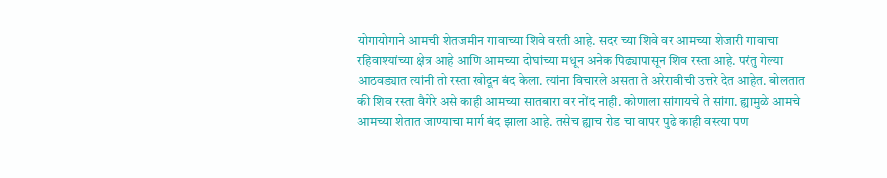योगायोगाने आमची शेतजमीन गावाच्या शिवे वरती आहे. सदर च्या शिवे वर आमच्या शेजारी गावाचा रहिवाश्यांच्या क्षेत्र आहे आणि आमच्या दोघांच्या मधून अनेक पिढ्यापासून शिव रस्ता आहे. परंतु गेल्या आठवड्यात त्यांनी तो रस्ता खोदून बंद केला. त्यांना विचारले असता ते अरेरावीची उत्तरे देत आहेत. बोलतात की शिव रस्ता वैगेरे असे काही आमच्या सातबारा वर नोंद नाही. कोणाला सांगायचे ते सांगा. ह्यामुळे आमचे आमच्या शेतात जाण्याचा मार्ग बंद झाला आहे. तसेच ह्याच रोड चा वापर पुढे काही वस्त्या पण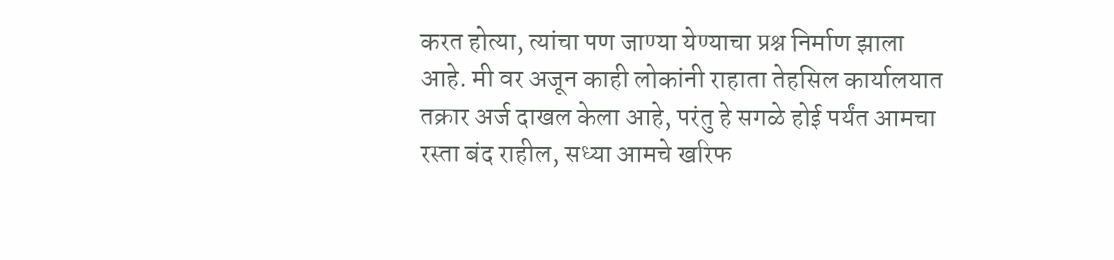करत होत्या, त्यांचा पण जाण्या येण्याचा प्रश्न निर्माण झाला आहे. मी वर अजून काही लोकांनी राहाता तेहसिल कार्यालयात तक्रार अर्ज दाखल केला आहे, परंतु हे सगळे होई पर्यंत आमचा रस्ता बंद राहील, सध्या आमचे खरिफ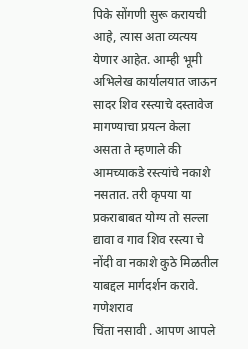पिके सोंगणी सुरू करायची आहे, त्यास अता व्यत्यय येणार आहेत. आम्ही भूमी अभिलेख कार्यालयात जाऊन सादर शिव रस्त्याचे दस्तावेज मागण्याचा प्रयत्न केला असता ते म्हणाले की आमच्याकडे रस्त्यांचे नकाशे नसतात. तरी कृपया या प्रकराबाबत योग्य तो सल्ला द्यावा व गाव शिव रस्त्या चे नोंदी वा नकाशे कुठे मिळतील याबद्दल मार्गदर्शन करावे.
गणेशराव
चिंता नसावी . आपण आपले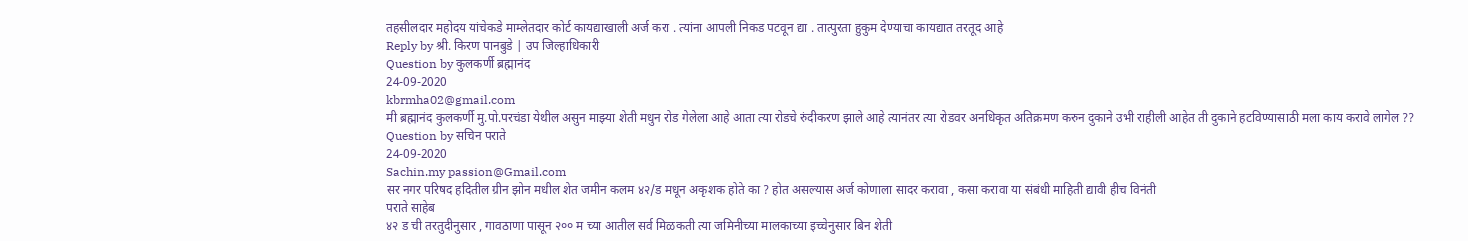तहसीलदार महोदय यांचेकडे माम्लेतदार कोर्ट कायद्याखाली अर्ज करा . त्यांना आपली निकड पटवून द्या . तात्पुरता हुकुम देण्याचा कायद्यात तरतूद आहे
Reply by श्री. किरण पानबुडे | उप जिल्हाधिकारी
Question by कुलकर्णी ब्रह्मानंद
24-09-2020
kbrmha02@gmail.com
मी ब्रह्मानंद कुलकर्णी मु.पो.परचंडा येथील असुन माझ्या शेती मधुन रोड गेलेला आहे आता त्या रोडचे रुंदीकरण झाले आहे त्यानंतर त्या रोडवर अनधिकृत अतिक्रमण करुन दुकाने उभी राहीली आहेत ती दुकाने हटविण्यासाठी मला काय करावे लागेल ??
Question by सचिन पराते
24-09-2020
Sachin.my passion@Gmail.com
सर नगर परिषद हदितील ग्रीन झोन मधील शेत जमीन कलम ४२/ड मधून अकृशक होते का ? होत असल्यास अर्ज कोणाला सादर करावा , कसा करावा या संबंधी माहिती द्यावी हीच विनंती
पराते साहेब
४२ ड ची तरतुदीनुसार , गावठाणा पासून २०० म च्या आतील सर्व मिळकती त्या जमिनीच्या मालकाच्या इच्चेनुसार बिन शेती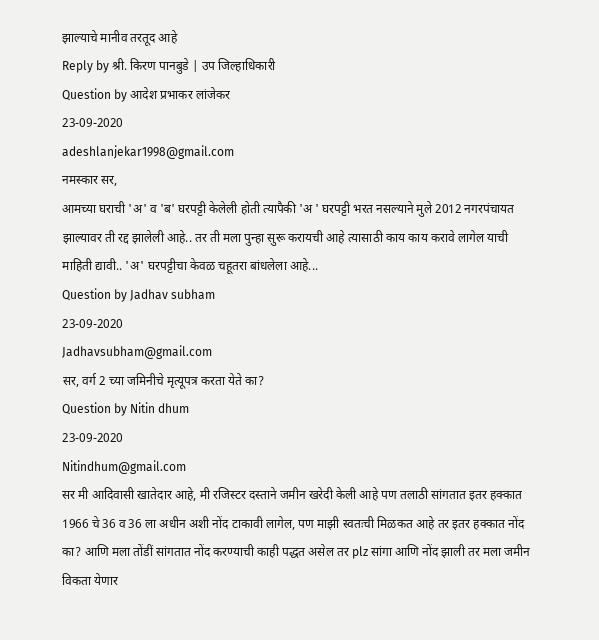झाल्याचे मानीव तरतूद आहे
Reply by श्री. किरण पानबुडे | उप जिल्हाधिकारी
Question by आदेश प्रभाकर लांजेकर
23-09-2020
adeshlanjekar1998@gmail.com
नमस्कार सर,
आमच्या घराची 'अ' व 'ब' घरपट्टी केलेली होती त्यापैकी 'अ ' घरपट्टी भरत नसल्याने मुले 2012 नगरपंचायत झाल्यावर ती रद्द झालेली आहे.. तर ती मला पुन्हा सुरू करायची आहे त्यासाठी काय काय करावे लागेल याची माहिती द्यावी.. 'अ' घरपट्टीचा केवळ चहूतरा बांधलेला आहे...
Question by Jadhav subham
23-09-2020
Jadhavsubham@gmail.com
सर, वर्ग 2 च्या जमिनीचे मृत्यूपत्र करता येते का?
Question by Nitin dhum
23-09-2020
Nitindhum@gmail.com
सर मी आदिवासी खातेदार आहे, मी रजिस्टर दस्ताने जमीन खरेदी केली आहे पण तलाठी सांगतात इतर हक्कात 1966 चे 36 व 36 ला अधीन अशी नोंद टाकावी लागेल, पण माझी स्वतःची मिळकत आहे तर इतर हक्कात नोंद का? आणि मला तोंडीं सांगतात नोंद करण्याची काही पद्धत असेल तर plz सांगा आणि नोंद झाली तर मला जमीन विकता येणार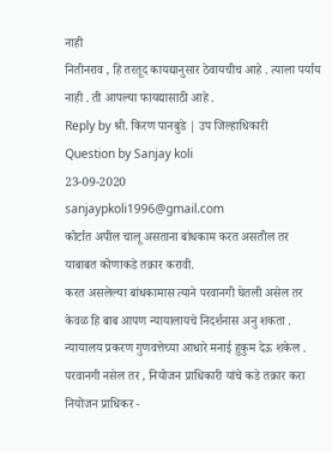नाही
नितीनराव , हि तरतूद कायद्यानुसार ठेवायचीच आहे . त्याला पर्याय नाही . ती आपल्या फायद्यासाठी आहे .
Reply by श्री. किरण पानबुडे | उप जिल्हाधिकारी
Question by Sanjay koli
23-09-2020
sanjaypkoli1996@gmail.com
कोर्टात अपील चालू असताना बांधकाम करत असतील तर याबाबत कोणाकडे तक्रार करावी.
करत असलेल्या बांधकामास त्याने परवानगी घेतली असेल तर केवळ हि बाब आपण न्यायालायचे निदर्शनास अनु शकता . न्यायालय प्रकरण गुणवत्तेच्या आधारे मनाई हुकुम देऊ शकेल . परवानगी नसेल तर , नियोजन प्राधिकारी यांचे कडे तक्रार करा
नियोजन प्राधिकर -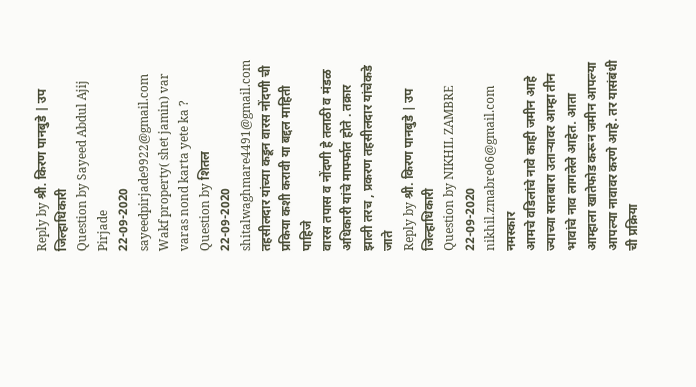Reply by श्री. किरण पानबुडे | उप जिल्हाधिकारी
Question by Sayeed Abdul Ajij Pirjade
22-09-2020
sayeedpirjade9922@gmail.com
Wakf property( shet jamin) var varas nond karta yete ka ?
Question by शितल
22-09-2020
shitalwaghmare4491@gmail.com
तहसीलदार यांच्या कडून वारस नोंदणी ची प्रकिया कशी करावी या बद्दल माहिती पाहिजे
वारस तपास व नोंदणी हे तलाठी व मंडळ अधिकारी यांचे मार्फ्फात होते . तक्रार झाली तरच , प्रकरण तहसीलदार यांचेकडे जाते
Reply by श्री. किरण पानबुडे | उप जिल्हाधिकारी
Question by NIKHIL ZAMBRE
22-09-2020
nikhil.zmabre06@gmail.com
नमस्कार
आमचे वडिलांचे नावे काही जमीन आहे ज्याच्या सातबारा उताऱ्यावर आम्हा तीन भावांचे नाव लागलेले आहेत. आता आम्हाला खातेफोड करून जमीन आपल्या आपल्या नावावर करणे आहे. तर यासंबंधी ची प्रक्रिया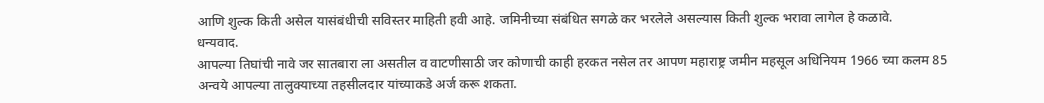आणि शुल्क किती असेल यासंबंधीची सविस्तर माहिती हवी आहे. जमिनीच्या संबंधित सगळे कर भरलेले असल्यास किती शुल्क भरावा लागेल हे कळावे.
धन्यवाद.
आपल्या तिघांची नावे जर सातबारा ला असतील व वाटणीसाठी जर कोणाची काही हरकत नसेल तर आपण महाराष्ट्र जमीन महसूल अधिनियम 1966 च्या कलम 85 अन्वये आपल्या तालुक्याच्या तहसीलदार यांच्याकडे अर्ज करू शकता.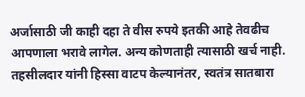अर्जासाठी जी काही दहा ते वीस रुपये इतकी आहे तेवढीच आपणाला भरावे लागेल. अन्य कोणताही त्यासाठी खर्च नाही.
तहसीलदार यांनी हिस्सा वाटप केल्यानंतर, स्वतंत्र सातबारा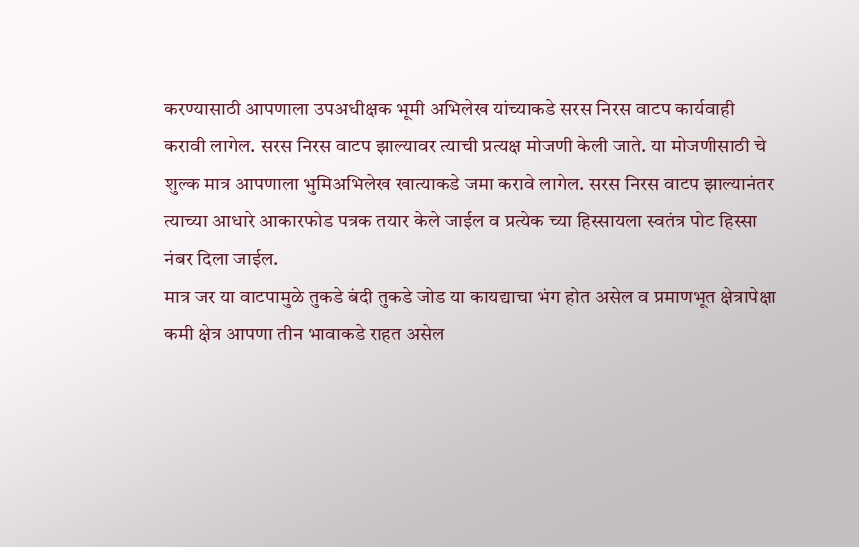करण्यासाठी आपणाला उपअधीक्षक भूमी अभिलेख यांच्याकडे सरस निरस वाटप कार्यवाही करावी लागेल. सरस निरस वाटप झाल्यावर त्याची प्रत्यक्ष मोजणी केली जाते. या मोजणीसाठी चे शुल्क मात्र आपणाला भुमिअभिलेख खात्याकडे जमा करावे लागेल. सरस निरस वाटप झाल्यानंतर त्याच्या आधारे आकारफोड पत्रक तयार केले जाईल व प्रत्येक च्या हिस्सायला स्वतंत्र पोट हिस्सा नंबर दिला जाईल.
मात्र जर या वाटपामुळे तुकडे बंदी तुकडे जोड या कायद्याचा भंग होत असेल व प्रमाणभूत क्षेत्रापेक्षा कमी क्षेत्र आपणा तीन भावाकडे राहत असेल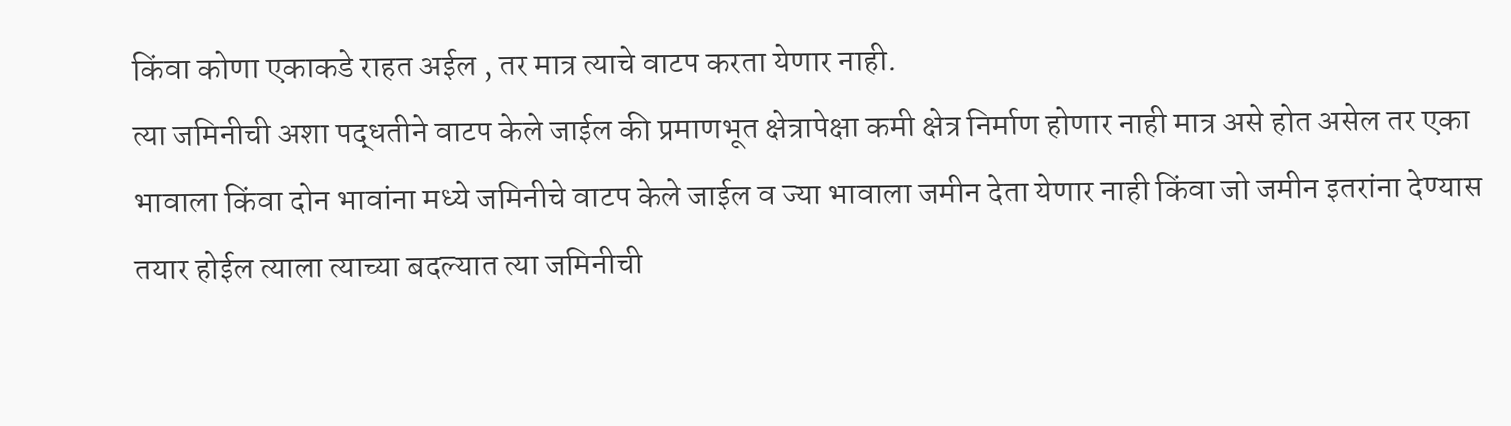किंवा कोणा एकाकडे राहत अईल , तर मात्र त्याचे वाटप करता येणार नाही.
त्या जमिनीची अशा पद्धतीने वाटप केले जाईल की प्रमाणभूत क्षेत्रापेक्षा कमी क्षेत्र निर्माण होणार नाही मात्र असे होत असेल तर एका भावाला किंवा दोन भावांना मध्ये जमिनीचे वाटप केले जाईल व ज्या भावाला जमीन देता येणार नाही किंवा जो जमीन इतरांना देण्यास तयार होईल त्याला त्याच्या बदल्यात त्या जमिनीची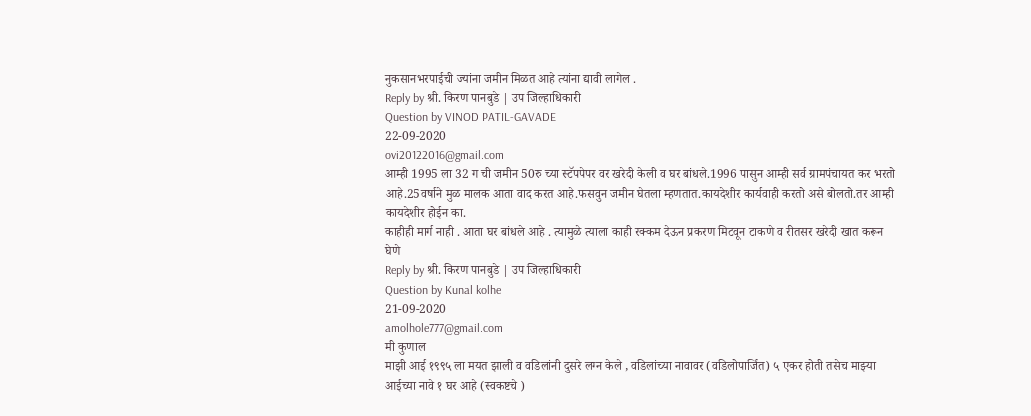नुकसानभरपाईची ज्यांना जमीन मिळत आहे त्यांना द्यावी लागेल .
Reply by श्री. किरण पानबुडे | उप जिल्हाधिकारी
Question by VINOD PATIL-GAVADE
22-09-2020
ovi20122016@gmail.com
आम्ही 1995 ला 32 ग ची जमीन 50रु च्या स्टॅपपेपर वर खरेदी केली व घर बांधले.1996 पासुन आम्ही सर्व ग्रामपंचायत कर भरतो आहे.25वर्षाने मुळ मालक आता वाद करत आहे.फसवुन जमीन घेतला म्हणतात.कायदेशीर कार्यवाही करतो असे बोलतो.तर आम्ही कायदेशीर होईन का.
काहीही मार्ग नाही . आता घर बांधले आहे . त्यामुळे त्याला काही रक्कम देऊन प्रकरण मिटवून टाकणे व रीतसर खरेदी खात करून घेणे
Reply by श्री. किरण पानबुडे | उप जिल्हाधिकारी
Question by Kunal kolhe
21-09-2020
amolhole777@gmail.com
मी कुणाल
माझी आई १९९५ ला मयत झाली व वडिलांनी दुसरे लग्न केले , वडिलांच्या नावावर (वडिलोपार्जित) ५ एकर होती तसेच माझ्या आईच्या नावे १ घर आहे (स्वकष्टचे )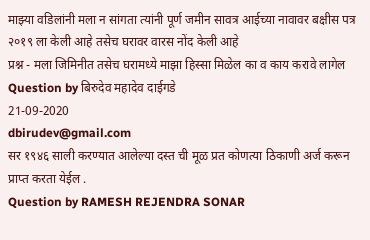माझ्या वडिलांनी मला न सांगता त्यांनी पूर्ण जमीन सावत्र आईच्या नावावर बक्षीस पत्र २०१९ ला केली आहे तसेच घरावर वारस नोंद केली आहे
प्रश्न - मला जिमिनीत तसेच घरामध्ये माझा हिस्सा मिळेल का व काय करावे लागेल
Question by बिरुदेव महादेव दाईगडे
21-09-2020
dbirudev@gmail.com
सर १९४६ साली करण्यात आलेल्या दस्त ची मूळ प्रत कोणत्या ठिकाणी अर्ज करून प्राप्त करता येईल .
Question by RAMESH REJENDRA SONAR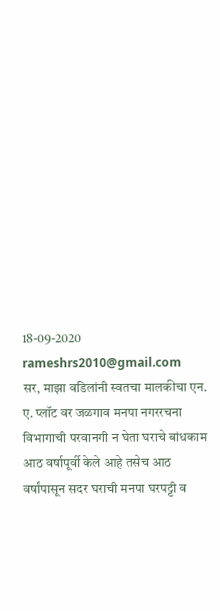18-09-2020
rameshrs2010@gmail.com
सर, माझा वडिलांनी स्वतचा मालकीचा एन. ए. प्लॉट वर जळगाव मनपा नगररचना विभागाची परवानगी न घेता घराचे बांधकाम आठ वर्षापूर्वी केले आहे तसेच आठ वर्षांपासून सदर घराची मनपा घरपट्टी व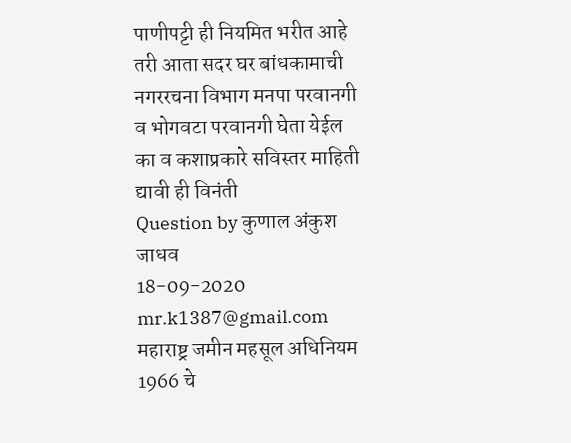पाणीपट्टी ही नियमित भरीत आहे तरी आता सदर घर बांधकामाची नगररचना विभाग मनपा परवानगी व भोगवटा परवानगी घेता येईल का व कशाप्रकारे सविस्तर माहिती द्यावी ही विनंती
Question by कुणाल अंकुश जाधव
18-09-2020
mr.k1387@gmail.com
महाराष्ट्र जमीन महसूल अधिनियम 1966 चे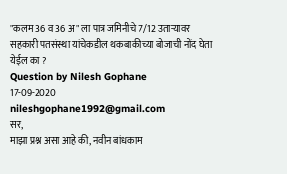"कलम 36 व 36 अ" ला पात्र जमिनीचे 7/12 उताऱ्यावर सहकारी पतसंस्था यांचेकडील थकबाकीच्या बोजाची नोंद घेता येईल का ?
Question by Nilesh Gophane
17-09-2020
nileshgophane1992@gmail.com
सर,
माझा प्रश्न असा आहे की, नवीन बांधकाम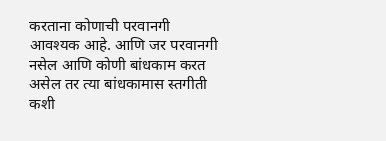करताना कोणाची परवानगी आवश्यक आहे. आणि जर परवानगी नसेल आणि कोणी बांधकाम करत असेल तर त्या बांधकामास स्तगीती कशी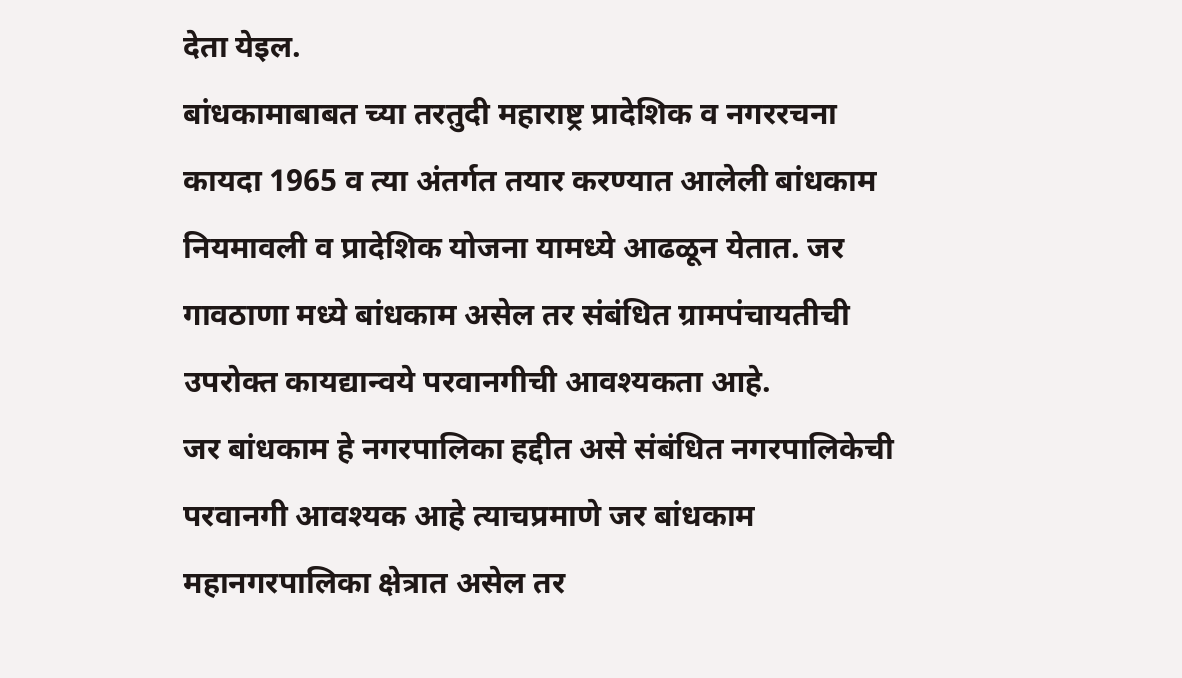देता येइल.
बांधकामाबाबत च्या तरतुदी महाराष्ट्र प्रादेशिक व नगररचना कायदा 1965 व त्या अंतर्गत तयार करण्यात आलेली बांधकाम नियमावली व प्रादेशिक योजना यामध्ये आढळून येतात. जर गावठाणा मध्ये बांधकाम असेल तर संबंधित ग्रामपंचायतीची उपरोक्त कायद्यान्वये परवानगीची आवश्यकता आहे.
जर बांधकाम हे नगरपालिका हद्दीत असे संबंधित नगरपालिकेची परवानगी आवश्यक आहे त्याचप्रमाणे जर बांधकाम महानगरपालिका क्षेत्रात असेल तर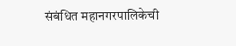संबंधित महानगरपालिकेची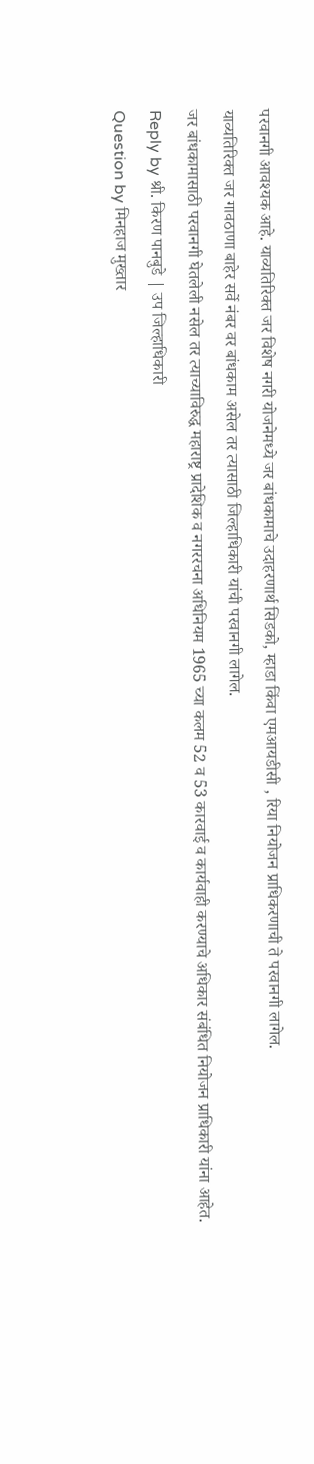परवानगी आवश्यक आहे. याव्यतिरिक्त जर विशेष नगरी योजनेमध्ये जर बांधकामाचे उदाहरणार्थ सिडको, म्हाडा किंवा एमआयडीसी , रिया नियोजन प्राधिकरणाची ते परवानगी लागेल.
याव्यतिरिक्त जर गावठाणा बाहेर सर्वे नंबर वर बांधकाम असेल तर त्यासाठी जिल्हाधिकारी यांची परवानगी लागेल.
जर बांधकामासाठी परवानगी घेतलेली नसेल तर त्याच्याविरुद्ध महाराष्ट्र प्रादेशिक व नगररचना अधिनियम 1965 च्या कलम 52 व 53 कारवाई व कार्यवाही करण्याचे अधिकार संबंधित नियोजन प्राधिकारी यांना आहेत.
Reply by श्री. किरण पानबुडे | उप जिल्हाधिकारी
Question by मिनहाज मुख्तार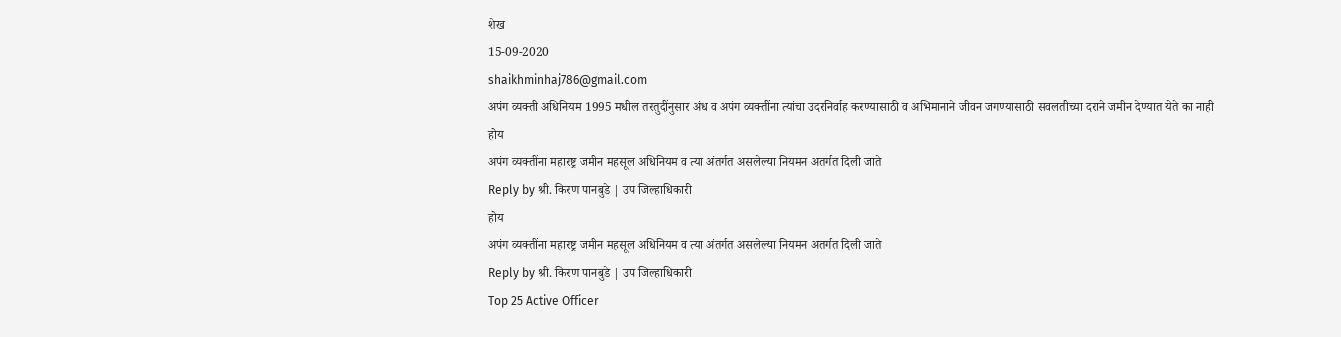शेख
15-09-2020
shaikhminhaj786@gmail.com
अपंग व्यक्ती अधिनियम 1995 मधील तरतुदींनुसार अंध व अपंग व्यक्तींना त्यांचा उदरनिर्वाह करण्यासाठी व अभिमानाने जीवन जगण्यासाठी सवलतीच्या दराने जमीन देण्यात येते का नाही
होय
अपंग व्यक्तींना महारष्ट्र जमीन महसूल अधिनियम व त्या अंतर्गत असलेल्या नियमन अतर्गत दिली जाते
Reply by श्री. किरण पानबुडे | उप जिल्हाधिकारी
होय
अपंग व्यक्तींना महारष्ट्र जमीन महसूल अधिनियम व त्या अंतर्गत असलेल्या नियमन अतर्गत दिली जाते
Reply by श्री. किरण पानबुडे | उप जिल्हाधिकारी
Top 25 Active Officer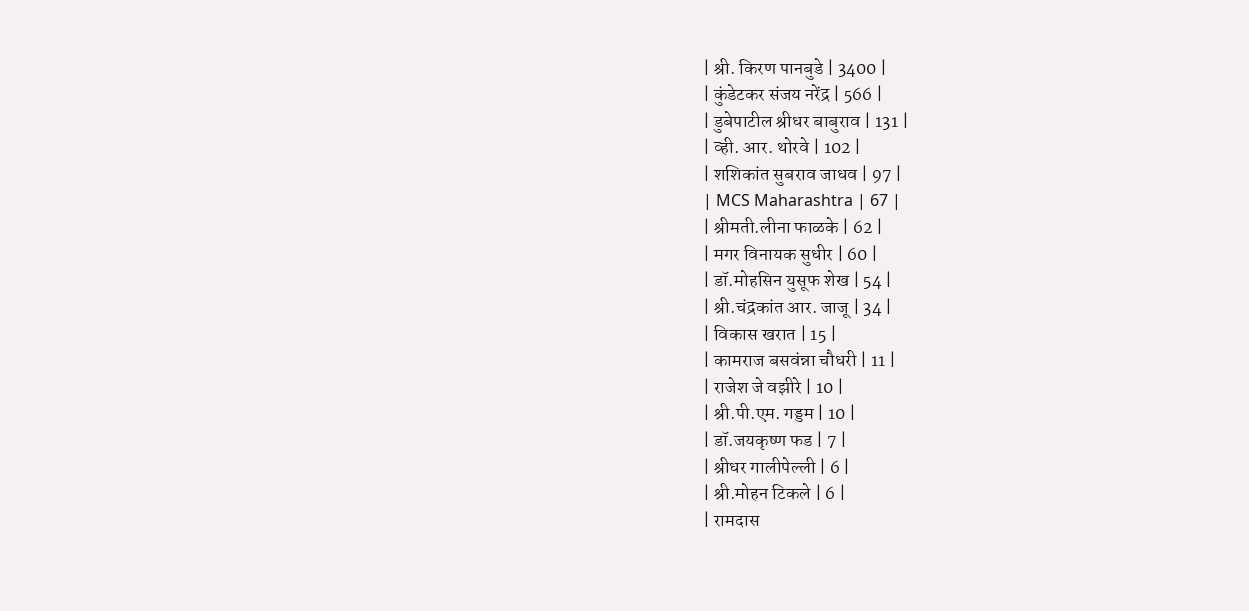| श्री. किरण पानबुडे | 3400 |
| कुंडेटकर संजय नरेंद्र | 566 |
| डुबेपाटील श्रीधर बाबुराव | 131 |
| व्ही. आर. थोरवे | 102 |
| शशिकांत सुबराव जाधव | 97 |
| MCS Maharashtra | 67 |
| श्रीमती.लीना फाळके | 62 |
| मगर विनायक सुधीर | 60 |
| डॉ.मोहसिन युसूफ शेख | 54 |
| श्री.चंद्रकांत आर. जाजू | 34 |
| विकास खरात | 15 |
| कामराज बसवंन्ना चौधरी | 11 |
| राजेश जे वझीरे | 10 |
| श्री.पी.एम. गड्डम | 10 |
| डॉ.जयकृष्ण फड | 7 |
| श्रीधर गालीपेल्ली | 6 |
| श्री.मोहन टिकले | 6 |
| रामदास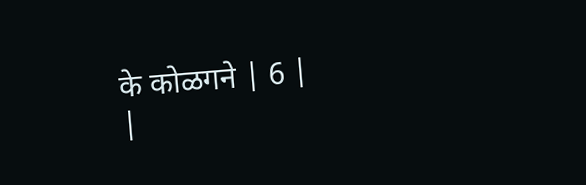के कोळगने | 6 |
|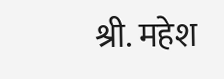श्री. महेश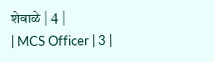शेवाळे | 4 |
| MCS Officer | 3 |